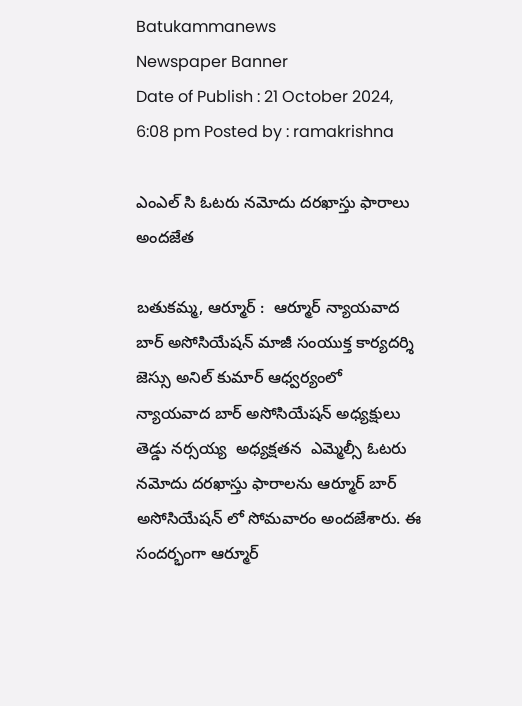Batukammanews
Newspaper Banner
Date of Publish : 21 October 2024, 6:08 pm Posted by : ramakrishna

ఎంఎల్ సి ఓటరు నమోదు దరఖాస్తు ఫారాలు అందజేత

బతుకమ్మ, ఆర్మూర్ :  ఆర్మూర్ న్యాయవాద బార్ అసోసియేషన్ మాజీ సంయుక్త కార్యదర్శి జెస్సు అనిల్ కుమార్ ఆధ్వర్యంలో  న్యాయవాద బార్ అసోసియేషన్ అధ్యక్షులు తెడ్డు నర్సయ్య  అధ్యక్షతన  ఎమ్మెల్సీ ఓటరు నమోదు దరఖాస్తు ఫారాలను ఆర్మూర్ బార్ అసోసియేషన్ లో సోమవారం అందజేశారు. ఈ సందర్భంగా ఆర్మూర్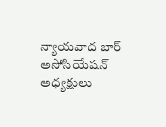న్యాయవాద బార్ అసోసియేషన్ అధ్యక్షులు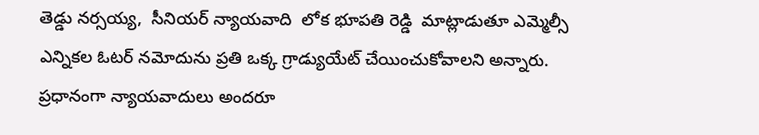తెడ్డు నర్సయ్య,  సీనియర్ న్యాయవాది  లోక భూపతి రెడ్డి  మాట్లాడుతూ ఎమ్మెల్సీ   ఎన్నికల ఓటర్ నమోదును ప్రతి ఒక్క గ్రాడ్యుయేట్ చేయించుకోవాలని అన్నారు. ప్రధానంగా న్యాయవాదులు అందరూ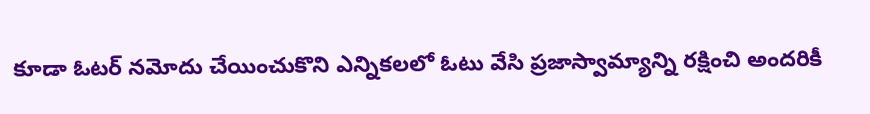కూడా ఓటర్ నమోదు చేయించుకొని ఎన్నికలలో ఓటు వేసి ప్రజాస్వామ్యాన్ని రక్షించి అందరికీ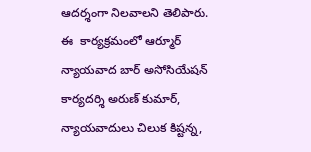ఆదర్శంగా నిలవాలని తెలిపారు. ఈ  కార్యక్రమంలో ఆర్మూర్ న్యాయవాద బార్ అసోసియేషన్ కార్యదర్శి అరుణ్ కుమార్, న్యాయవాదులు చిలుక కిష్టన్న,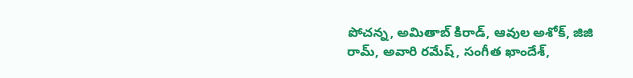పోచన్న, అమితాబ్ కిరాడ్, ఆవుల అశోక్, జిజి రామ్, అవారి రమేష్, సంగీత ఖాందేశ్,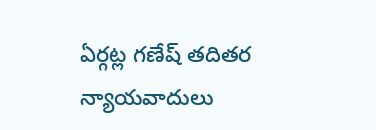ఏర్గట్ల గణేష్ తదితర న్యాయవాదులు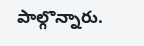పాల్గొన్నారు.